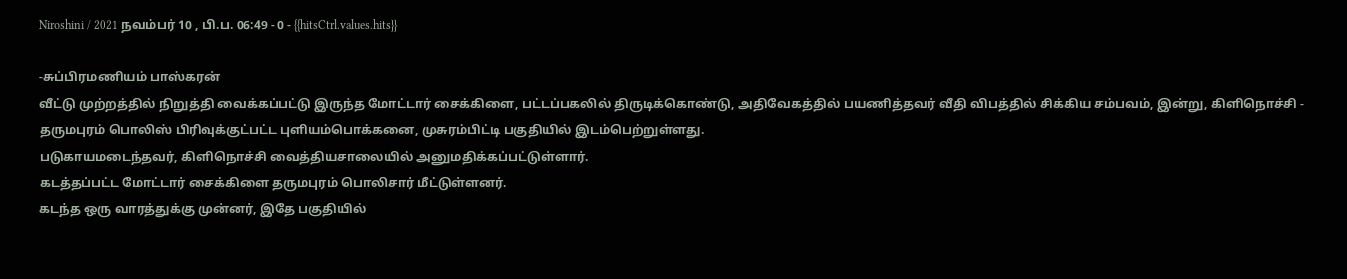Niroshini / 2021 நவம்பர் 10 , பி.ப. 06:49 - 0 - {{hitsCtrl.values.hits}}

-சுப்பிரமணியம் பாஸ்கரன்
வீட்டு முற்றத்தில் நிறுத்தி வைக்கப்பட்டு இருந்த மோட்டார் சைக்கிளை, பட்டப்பகலில் திருடிக்கொண்டு, அதிவேகத்தில் பயணித்தவர் வீதி விபத்தில் சிக்கிய சம்பவம், இன்று, கிளிநொச்சி - தருமபுரம் பொலிஸ் பிரிவுக்குட்பட்ட புளியம்பொக்கனை, முசுரம்பிட்டி பகுதியில் இடம்பெற்றுள்ளது.
படுகாயமடைந்தவர், கிளிநொச்சி வைத்தியசாலையில் அனுமதிக்கப்பட்டுள்ளார்.
கடத்தப்பட்ட மோட்டார் சைக்கிளை தருமபுரம் பொலிசார் மீட்டுள்ளனர்.
கடந்த ஒரு வாரத்துக்கு முன்னர், இதே பகுதியில்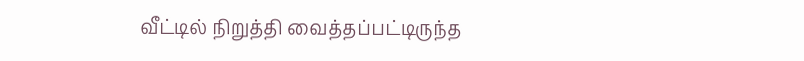வீட்டில் நிறுத்தி வைத்தப்பட்டிருந்த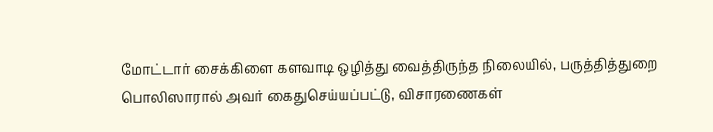மோட்டார் சைக்கிளை களவாடி ஒழித்து வைத்திருந்த நிலையில், பருத்தித்துறை பொலிஸாரால் அவர் கைதுசெய்யப்பட்டு, விசாரணைகள்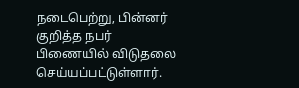நடைபெற்று, பின்னர் குறித்த நபர் பிணையில் விடுதலை செய்யப்பட்டுள்ளார்.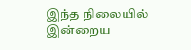இந்த நிலையில் இன்றைய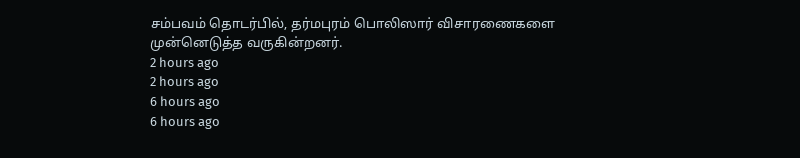சம்பவம் தொடர்பில், தர்மபுரம் பொலிஸார் விசாரணைகளை முன்னெடுத்த வருகின்றனர்.
2 hours ago
2 hours ago
6 hours ago
6 hours ago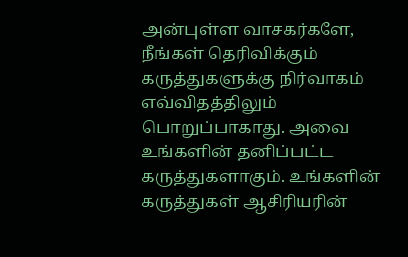அன்புள்ள வாசகர்களே,
நீங்கள் தெரிவிக்கும் கருத்துகளுக்கு நிர்வாகம் எவ்விதத்திலும் பொறுப்பாகாது. அவை உங்களின் தனிப்பட்ட கருத்துகளாகும். உங்களின் கருத்துகள் ஆசிரியரின்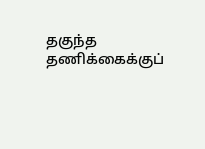தகுந்த தணிக்கைக்குப்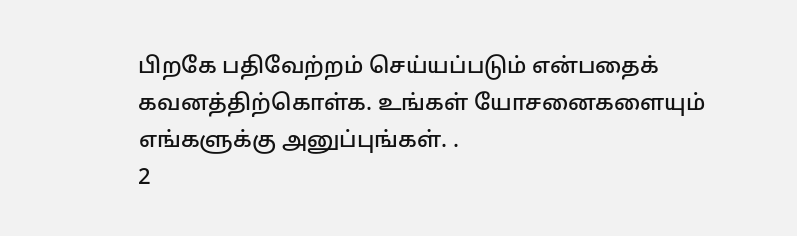பிறகே பதிவேற்றம் செய்யப்படும் என்பதைக் கவனத்திற்கொள்க. உங்கள் யோசனைகளையும் எங்களுக்கு அனுப்புங்கள். .
2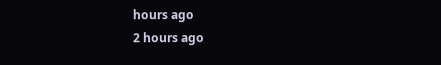hours ago
2 hours ago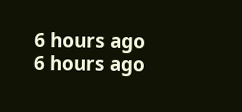6 hours ago
6 hours ago